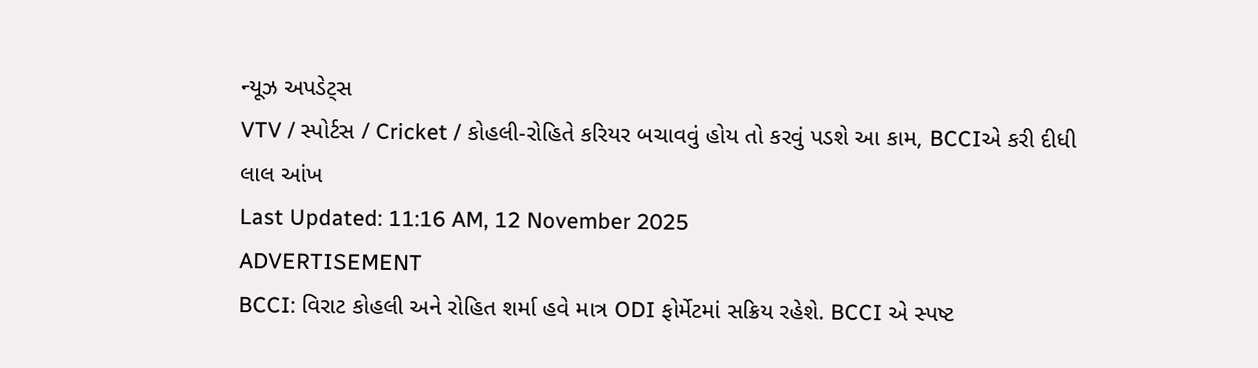ન્યૂઝ અપડેટ્સ
VTV / સ્પોર્ટસ / Cricket / કોહલી-રોહિતે કરિયર બચાવવું હોય તો કરવું પડશે આ કામ, BCCIએ કરી દીધી લાલ આંખ
Last Updated: 11:16 AM, 12 November 2025
ADVERTISEMENT
BCCI: વિરાટ કોહલી અને રોહિત શર્મા હવે માત્ર ODI ફોર્મેટમાં સક્રિય રહેશે. BCCI એ સ્પષ્ટ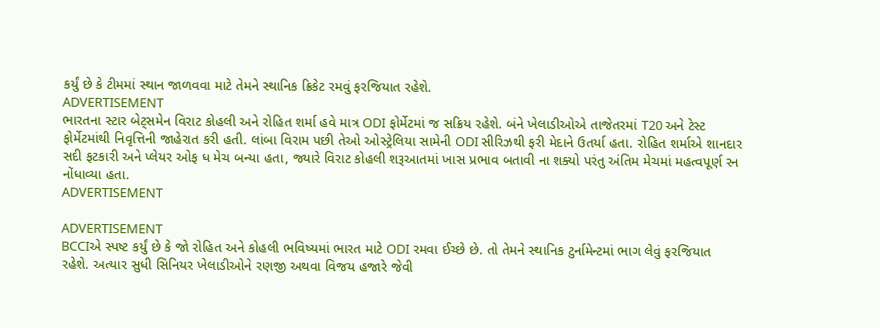કર્યું છે કે ટીમમાં સ્થાન જાળવવા માટે તેમને સ્થાનિક ક્રિકેટ રમવું ફરજિયાત રહેશે.
ADVERTISEMENT
ભારતના સ્ટાર બેટ્સમેન વિરાટ કોહલી અને રોહિત શર્મા હવે માત્ર ODI ફોર્મેટમાં જ સક્રિય રહેશે. બંને ખેલાડીઓએ તાજેતરમાં T20 અને ટેસ્ટ ફોર્મેટમાંથી નિવૃત્તિની જાહેરાત કરી હતી. લાંબા વિરામ પછી તેઓ ઓસ્ટ્રેલિયા સામેની ODI સીરિઝથી ફરી મેદાને ઉતર્યા હતા. રોહિત શર્માએ શાનદાર સદી ફટકારી અને પ્લેયર ઓફ ધ મેચ બન્યા હતા, જ્યારે વિરાટ કોહલી શરૂઆતમાં ખાસ પ્રભાવ બતાવી ના શક્યો પરંતુ અંતિમ મેચમાં મહત્વપૂર્ણ રન નોંધાવ્યા હતા.
ADVERTISEMENT

ADVERTISEMENT
BCCIએ સ્પષ્ટ કર્યું છે કે જો રોહિત અને કોહલી ભવિષ્યમાં ભારત માટે ODI રમવા ઈચ્છે છે. તો તેમને સ્થાનિક ટુર્નામેન્ટમાં ભાગ લેવું ફરજિયાત રહેશે. અત્યાર સુધી સિનિયર ખેલાડીઓને રણજી અથવા વિજય હજારે જેવી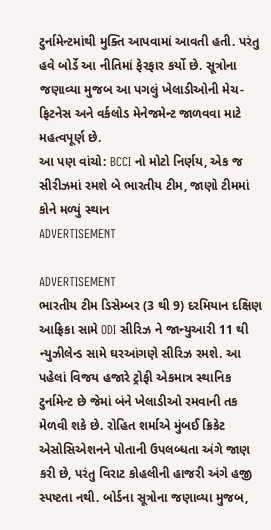ટુર્નામેન્ટમાંથી મુક્તિ આપવામાં આવતી હતી. પરંતુ હવે બોર્ડે આ નીતિમાં ફેરફાર કર્યો છે. સૂત્રોના જણાવ્યા મુજબ આ પગલું ખેલાડીઓની મેચ-ફિટનેસ અને વર્કલોડ મેનેજમેન્ટ જાળવવા માટે મહત્વપૂર્ણ છે.
આ પણ વાંચો: BCCI નો મોટો નિર્ણય, એક જ સીરીઝમાં રમશે બે ભારતીય ટીમ, જાણો ટીમમાં કોને મળ્યું સ્થાન
ADVERTISEMENT

ADVERTISEMENT
ભારતીય ટીમ ડિસેમ્બર (3 થી 9) દરમિયાન દક્ષિણ આફ્રિકા સામે ODI સીરિઝ ને જાન્યુઆરી 11 થી ન્યુઝીલેન્ડ સામે ઘરઆંગણે સીરિઝ રમશે. આ પહેલાં વિજય હજારે ટ્રોફી એકમાત્ર સ્થાનિક ટુર્નામેન્ટ છે જેમાં બંને ખેલાડીઓ રમવાની તક મેળવી શકે છે. રોહિત શર્માએ મુંબઈ ક્રિકેટ એસોસિએશનને પોતાની ઉપલબ્ધતા અંગે જાણ કરી છે, પરંતુ વિરાટ કોહલીની હાજરી અંગે હજી સ્પષ્ટતા નથી. બોર્ડના સૂત્રોના જણાવ્યા મુજબ,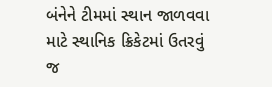બંનેને ટીમમાં સ્થાન જાળવવા માટે સ્થાનિક ક્રિકેટમાં ઉતરવું જ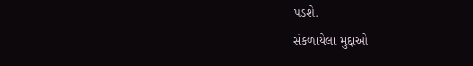પડશે.
સંકળાયેલા મુદ્દાઓ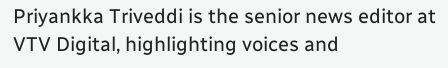Priyankka Triveddi is the senior news editor at VTV Digital, highlighting voices and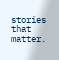stories that matter.